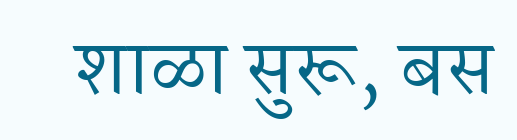शाळा सुरू, बस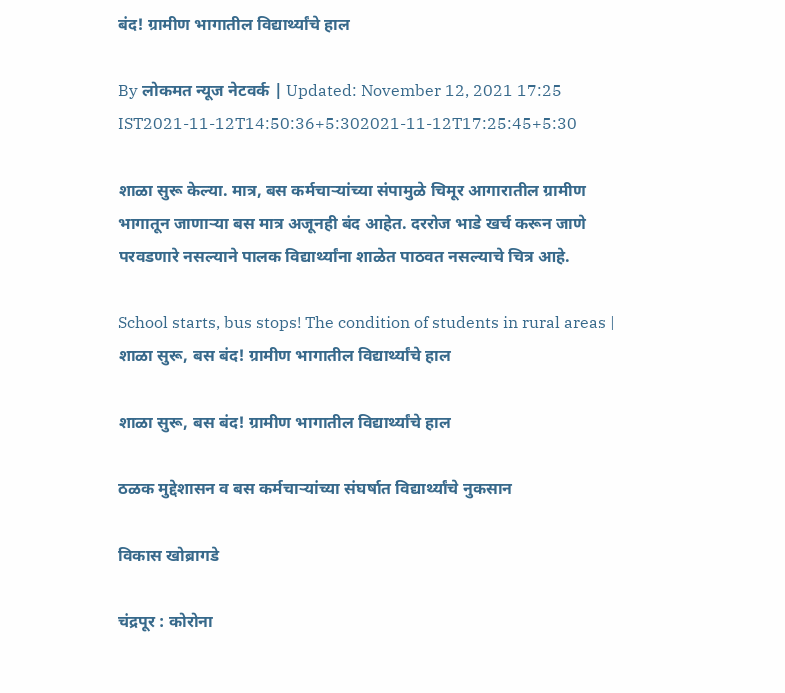बंद! ग्रामीण भागातील विद्यार्थ्यांचे हाल

By लोकमत न्यूज नेटवर्क | Updated: November 12, 2021 17:25 IST2021-11-12T14:50:36+5:302021-11-12T17:25:45+5:30

शाळा सुरू केल्या. मात्र, बस कर्मचाऱ्यांच्या संपामुळे चिमूर आगारातील ग्रामीण भागातून जाणाऱ्या बस मात्र अजूनही बंद आहेत. दररोज भाडे खर्च करून जाणे परवडणारे नसल्याने पालक विद्यार्थ्यांना शाळेत पाठवत नसल्याचे चित्र आहे.

School starts, bus stops! The condition of students in rural areas | शाळा सुरू, बस बंद! ग्रामीण भागातील विद्यार्थ्यांचे हाल

शाळा सुरू, बस बंद! ग्रामीण भागातील विद्यार्थ्यांचे हाल

ठळक मुद्देशासन व बस कर्मचाऱ्यांच्या संघर्षात विद्यार्थ्यांचे नुकसान

विकास खोब्रागडे

चंद्रपूर : कोरोना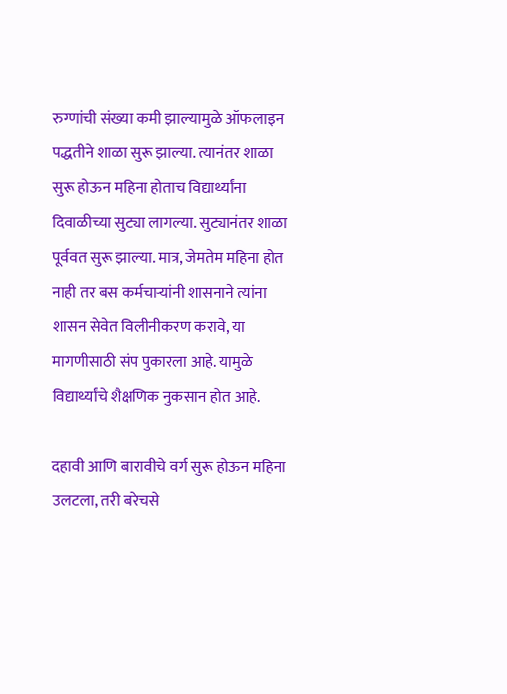रुग्णांची संख्या कमी झाल्यामुळे ऑफलाइन पद्धतीने शाळा सुरू झाल्या. त्यानंतर शाळा सुरू होऊन महिना होताच विद्यार्थ्यांना दिवाळीच्या सुट्या लागल्या. सुट्यानंतर शाळा पूर्ववत सुरू झाल्या. मात्र, जेमतेम महिना होत नाही तर बस कर्मचाऱ्यांनी शासनाने त्यांना शासन सेवेत विलीनीकरण करावे, या मागणीसाठी संप पुकारला आहे. यामुळे विद्यार्थ्यांचे शैक्षणिक नुकसान होत आहे.

दहावी आणि बारावीचे वर्ग सुरू होऊन महिना उलटला, तरी बरेचसे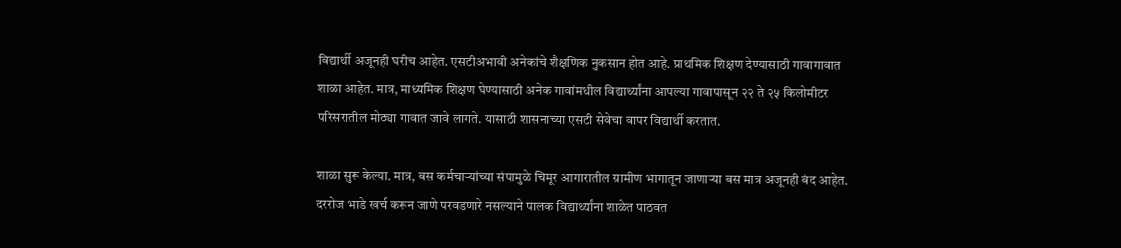विद्यार्थी अजूनही घरीच आहेत. एसटीअभावी अनेकांचे शैक्षणिक नुकसान होत आहे. प्राथमिक शिक्षण देण्यासाठी गावागावात शाळा आहेत. मात्र, माध्यमिक शिक्षण घेण्यासाठी अनेक गावांमधील विद्यार्थ्यांना आपल्या गावापासून २२ ते २५ किलोमीटर परिसरातील मोठ्या गावात जावे लागते. यासाठी शासनाच्या एसटी सेवेचा वापर विद्यार्थी करतात.

शाळा सुरू केल्या. मात्र, बस कर्मचाऱ्यांच्या संपामुळे चिमूर आगारातील ग्रामीण भागातून जाणाऱ्या बस मात्र अजूनही बंद आहेत. दररोज भाडे खर्च करून जाणे परवडणारे नसल्याने पालक विद्यार्थ्यांना शाळेत पाठवत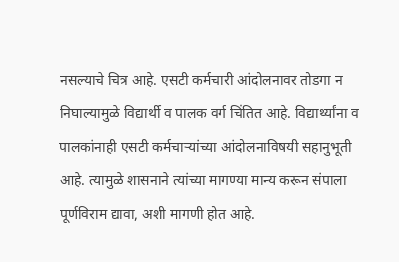नसल्याचे चित्र आहे. एसटी कर्मचारी आंदोलनावर तोडगा न निघाल्यामुळे विद्यार्थी व पालक वर्ग चिंतित आहे. विद्यार्थ्यांना व पालकांनाही एसटी कर्मचाऱ्यांच्या आंदोलनाविषयी सहानुभूती आहे. त्यामुळे शासनाने त्यांच्या मागण्या मान्य करून संपाला पूर्णविराम द्यावा, अशी मागणी होत आहे.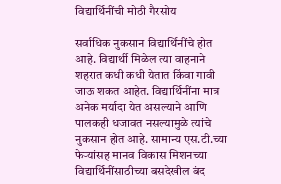विद्यार्थिनींची मोठी गैरसोय

सर्वाधिक नुकसान विद्यार्थिनींचे होत आहे. विद्यार्थी मिळेल त्या वाहनाने शहरात कधी कधी येतात किंवा गावी जाऊ शकत आहेत. विद्यार्थिनींना मात्र अनेक मर्यादा येत असल्याने आणि पालकही धजावत नसल्यामुळे त्यांचे नुकसान होत आहे. सामान्य एस.टी.च्या फेऱ्यांसह मानव विकास मिशनच्या विद्यार्थिनींसाठीच्या बसदेखील बंद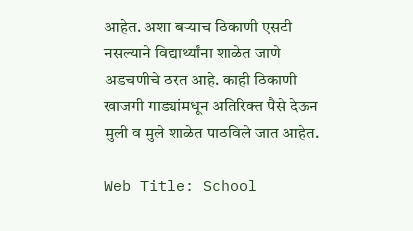आहेत. अशा बऱ्याच ठिकाणी एसटी नसल्याने विद्यार्थ्यांना शाळेत जाणे अडचणीचे ठरत आहे. काही ठिकाणी खाजगी गाड्यांमधून अतिरिक्त पैसे देऊन मुली व मुले शाळेत पाठविले जात आहेत.

Web Title: School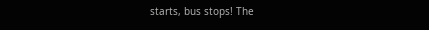starts, bus stops! The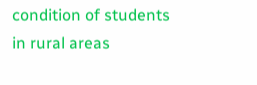condition of students in rural areas